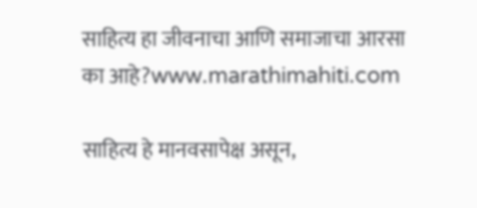साहित्य हा जीवनाचा आणि समाजाचा आरसा का आहे?www.marathimahiti.com

साहित्य हे मानवसापेक्ष असून,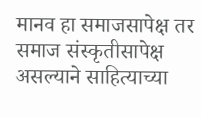मानव हा समाजसापेक्ष तर समाज संस्कृतीसापेक्ष असल्याने साहित्याच्या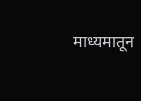माध्यमातून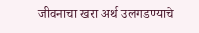जीवनाचा खरा अर्थ उलगडण्याचे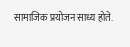सामाजिक प्रयोजन साध्य होते.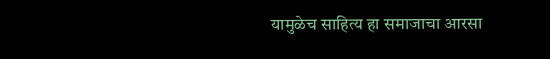यामुळेच साहित्य हा समाजाचा आरसा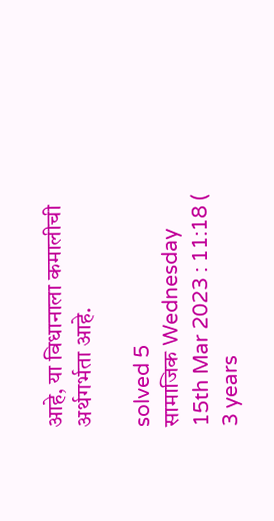आहे, या विधानाला कमालीची अर्थगर्भता आहे.

solved 5
सामाजिक Wednesday 15th Mar 2023 : 11:18 ( 3 years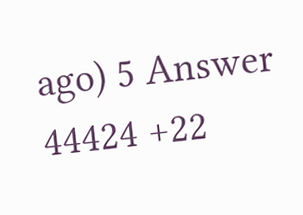ago) 5 Answer 44424 +22